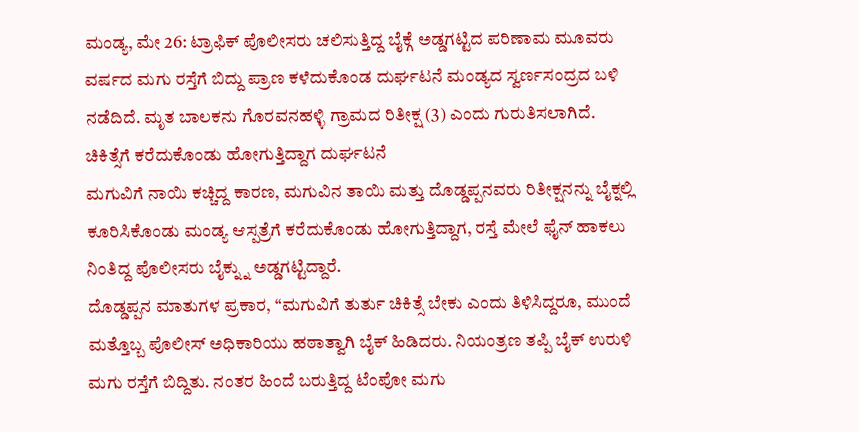ಮಂಡ್ಯ, ಮೇ 26: ಟ್ರಾಫಿಕ್ ಪೊಲೀಸರು ಚಲಿಸುತ್ತಿದ್ದ ಬೈಕ್ಗೆ ಅಡ್ಡಗಟ್ಟಿದ ಪರಿಣಾಮ ಮೂವರು ವರ್ಷದ ಮಗು ರಸ್ತೆಗೆ ಬಿದ್ದು ಪ್ರಾಣ ಕಳೆದುಕೊಂಡ ದುರ್ಘಟನೆ ಮಂಡ್ಯದ ಸ್ವರ್ಣಸಂದ್ರದ ಬಳಿ ನಡೆದಿದೆ. ಮೃತ ಬಾಲಕನು ಗೊರವನಹಳ್ಳಿ ಗ್ರಾಮದ ರಿತೀಕ್ಷ (3) ಎಂದು ಗುರುತಿಸಲಾಗಿದೆ.
ಚಿಕಿತ್ಸೆಗೆ ಕರೆದುಕೊಂಡು ಹೋಗುತ್ತಿದ್ದಾಗ ದುರ್ಘಟನೆ
ಮಗುವಿಗೆ ನಾಯಿ ಕಚ್ಚಿದ್ದ ಕಾರಣ, ಮಗುವಿನ ತಾಯಿ ಮತ್ತು ದೊಡ್ಡಪ್ಪನವರು ರಿತೀಕ್ಷನನ್ನು ಬೈಕ್ನಲ್ಲಿ ಕೂರಿಸಿಕೊಂಡು ಮಂಡ್ಯ ಆಸ್ಪತ್ರೆಗೆ ಕರೆದುಕೊಂಡು ಹೋಗುತ್ತಿದ್ದಾಗ, ರಸ್ತೆ ಮೇಲೆ ಫೈನ್ ಹಾಕಲು ನಿಂತಿದ್ದ ಪೊಲೀಸರು ಬೈಕ್ನ್ನು ಅಡ್ಡಗಟ್ಟಿದ್ದಾರೆ.
ದೊಡ್ಡಪ್ಪನ ಮಾತುಗಳ ಪ್ರಕಾರ, “ಮಗುವಿಗೆ ತುರ್ತು ಚಿಕಿತ್ಸೆ ಬೇಕು ಎಂದು ತಿಳಿಸಿದ್ದರೂ, ಮುಂದೆ ಮತ್ತೊಬ್ಬ ಪೊಲೀಸ್ ಅಧಿಕಾರಿಯು ಹಠಾತ್ವಾಗಿ ಬೈಕ್ ಹಿಡಿದರು. ನಿಯಂತ್ರಣ ತಪ್ಪಿ ಬೈಕ್ ಉರುಳಿ ಮಗು ರಸ್ತೆಗೆ ಬಿದ್ದಿತು. ನಂತರ ಹಿಂದೆ ಬರುತ್ತಿದ್ದ ಟೆಂಪೋ ಮಗು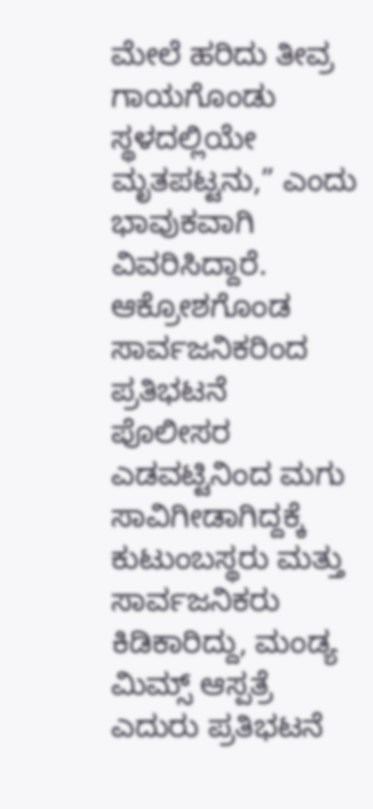ಮೇಲೆ ಹರಿದು ತೀವ್ರ ಗಾಯಗೊಂಡು ಸ್ಥಳದಲ್ಲಿಯೇ ಮೃತಪಟ್ಟನು,” ಎಂದು ಭಾವುಕವಾಗಿ ವಿವರಿಸಿದ್ದಾರೆ.
ಆಕ್ರೋಶಗೊಂಡ ಸಾರ್ವಜನಿಕರಿಂದ ಪ್ರತಿಭಟನೆ
ಪೊಲೀಸರ ಎಡವಟ್ಟಿನಿಂದ ಮಗು ಸಾವಿಗೀಡಾಗಿದ್ದಕ್ಕೆ ಕುಟುಂಬಸ್ಥರು ಮತ್ತು ಸಾರ್ವಜನಿಕರು ಕಿಡಿಕಾರಿದ್ದು, ಮಂಡ್ಯ ಮಿಮ್ಸ್ ಆಸ್ಪತ್ರೆ ಎದುರು ಪ್ರತಿಭಟನೆ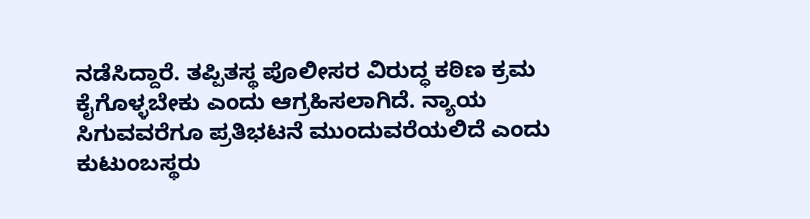ನಡೆಸಿದ್ದಾರೆ. ತಪ್ಪಿತಸ್ಥ ಪೊಲೀಸರ ವಿರುದ್ಧ ಕಠಿಣ ಕ್ರಮ ಕೈಗೊಳ್ಳಬೇಕು ಎಂದು ಆಗ್ರಹಿಸಲಾಗಿದೆ. ನ್ಯಾಯ ಸಿಗುವವರೆಗೂ ಪ್ರತಿಭಟನೆ ಮುಂದುವರೆಯಲಿದೆ ಎಂದು ಕುಟುಂಬಸ್ಥರು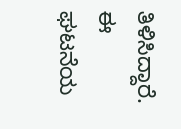ತಿಳಿಸಿದ್ದಾರೆ.
ಈ ಘಟನೆಯ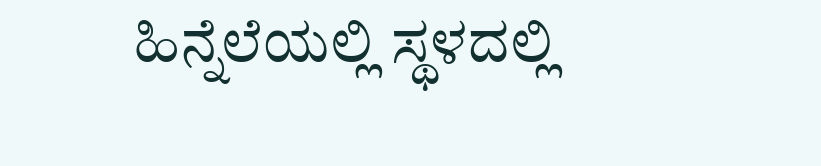ಹಿನ್ನೆಲೆಯಲ್ಲಿ ಸ್ಥಳದಲ್ಲಿ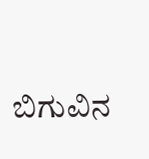ಬಿಗುವಿನ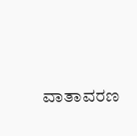ವಾತಾವರಣ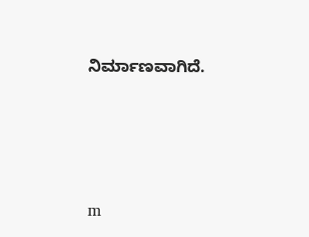ನಿರ್ಮಾಣವಾಗಿದೆ.




m